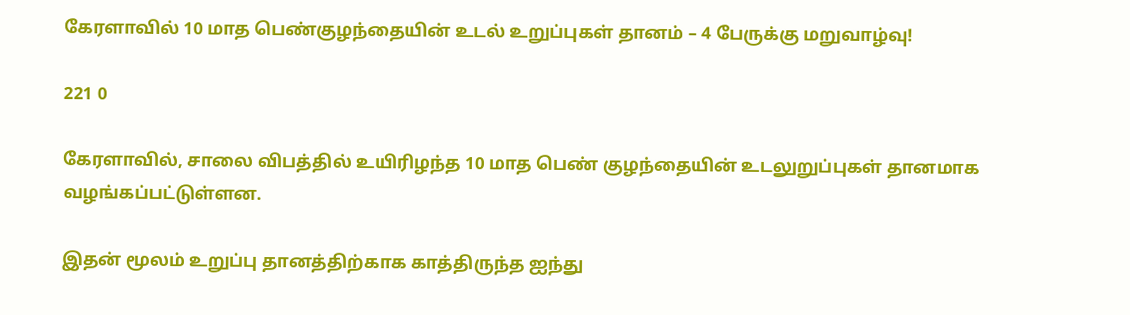கேரளாவில் 10 மாத பெண்குழந்தையின் உடல் உறுப்புகள் தானம் – 4 பேருக்கு மறுவாழ்வு!

221 0

கேரளாவில், சாலை விபத்தில் உயிரிழந்த 10 மாத பெண் குழந்தையின் உடலுறுப்புகள் தானமாக வழங்கப்பட்டுள்ளன.

இதன் மூலம் உறுப்பு தானத்திற்காக காத்திருந்த ஐந்து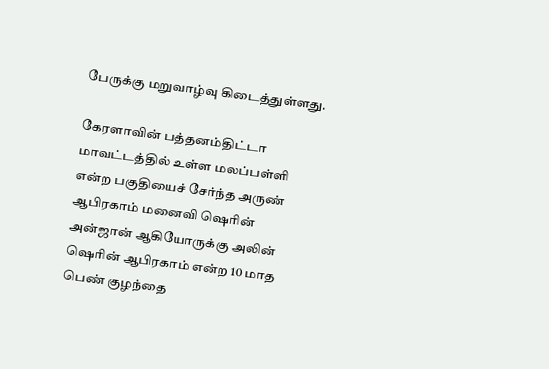பேருக்கு மறுவாழ்வு கிடைத்துள்ளது.

கேரளாவின் பத்தனம்திட்டா மாவட்டத்தில் உள்ள மலப்பள்ளி என்ற பகுதியைச் சேர்ந்த அருண் ஆபிரகாம் மனைவி ஷெரின் அன்ஜான் ஆகியோருக்கு அலின் ஷெரின் ஆபிரகாம் என்ற 10 மாத பெண் குழந்தை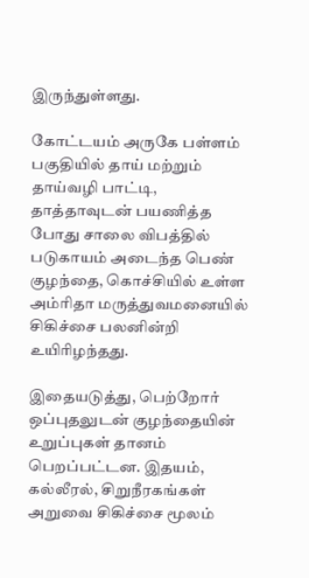இருந்துள்ளது.

கோட்டயம் அருகே பள்ளம் பகுதியில் தாய் மற்றும் தாய்வழி பாட்டி, தாத்தாவுடன் பயணித்த போது சாலை விபத்தில் படுகாயம் அடைந்த பெண் குழந்தை, கொச்சியில் உள்ள அம்ரிதா மருத்துவமனையில் சிகிச்சை பலனின்றி உயிரிழந்தது.

இதையடுத்து, பெற்றோர் ஒப்புதலுடன் குழந்தையின் உறுப்புகள் தானம் பெறப்பட்டன. இதயம், கல்லீரல், சிறுநீரகங்கள் அறுவை சிகிச்சை மூலம்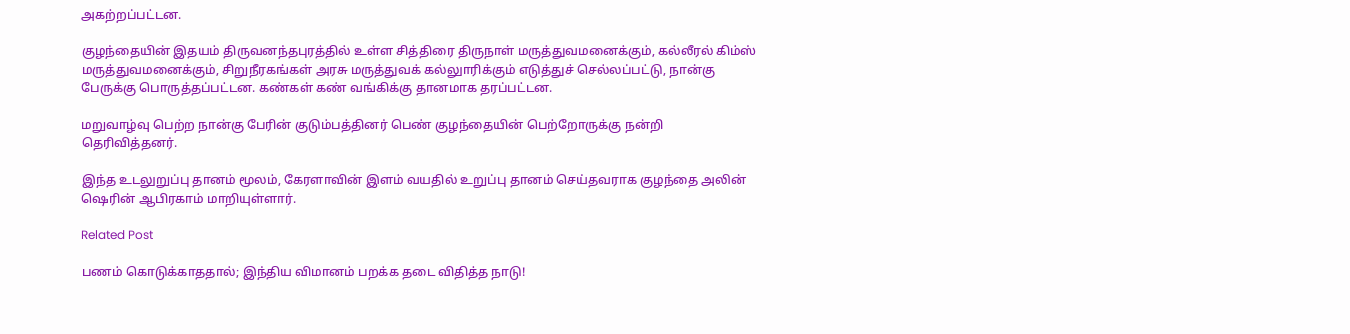அகற்றப்பட்டன.

குழந்தையின் இதயம் திருவனந்தபுரத்தில் உள்ள சித்திரை திருநாள் மருத்துவமனைக்கும், கல்லீரல் கிம்ஸ் மருத்துவமனைக்கும், சிறுநீரகங்கள் அரசு மருத்துவக் கல்லுாரிக்கும் எடுத்துச் செல்லப்பட்டு, நான்கு பேருக்கு பொருத்தப்பட்டன. கண்கள் கண் வங்கிக்கு தானமாக தரப்பட்டன.

மறுவாழ்வு பெற்ற நான்கு பேரின் குடும்பத்தினர் பெண் குழந்தையின் பெற்றோருக்கு நன்றி தெரிவித்தனர்.

இந்த உடலுறுப்பு தானம் மூலம், கேரளாவின் இளம் வயதில் உறுப்பு தானம் செய்தவராக குழந்தை அலின் ஷெரின் ஆபிரகாம் மாறியுள்ளார்.

Related Post

பணம் கொடுக்காததால்; இந்திய விமானம் பறக்க தடை விதித்த நாடு!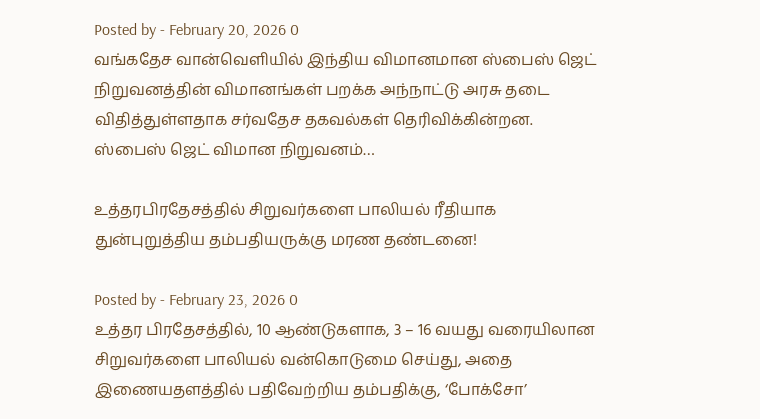Posted by - February 20, 2026 0
வங்கதேச வான்வெளியில் இந்திய விமானமான ஸ்பைஸ் ஜெட் நிறுவனத்தின் விமானங்கள் பறக்க அந்நாட்டு அரசு தடை விதித்துள்ளதாக சர்வதேச தகவல்கள் தெரிவிக்கின்றன. ஸ்பைஸ் ஜெட் விமான நிறுவனம்…

உத்தரபிரதேசத்தில் சிறுவர்களை பாலியல் ரீதியாக துன்புறுத்திய தம்பதியருக்கு மரண தண்டனை!

Posted by - February 23, 2026 0
உத்தர பிரதேசத்தில், 10 ஆண்டுகளாக, 3 – 16 வயது வரையிலான சிறுவர்களை பாலியல் வன்கொடுமை செய்து, அதை இணையதளத்தில் பதிவேற்றிய தம்பதிக்கு, ‘போக்சோ’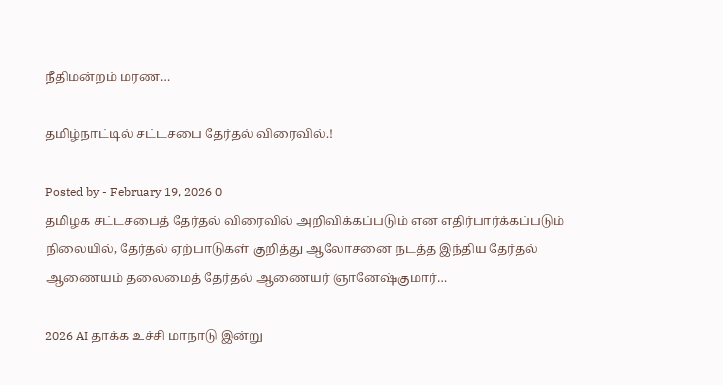நீதிமன்றம் மரண…

தமிழ்நாட்டில் சட்டசபை தேர்தல் விரைவில்.!

Posted by - February 19, 2026 0
தமிழக சட்டசபைத் தேர்தல் விரைவில் அறிவிக்கப்படும் என எதிர்பார்க்கப்படும் நிலையில், தேர்தல் ஏற்பாடுகள் குறித்து ஆலோசனை நடத்த இந்திய தேர்தல் ஆணையம் தலைமைத் தேர்தல் ஆணையர் ஞானேஷ்குமார்…

2026 AI தாக்க உச்சி மாநாடு இன்று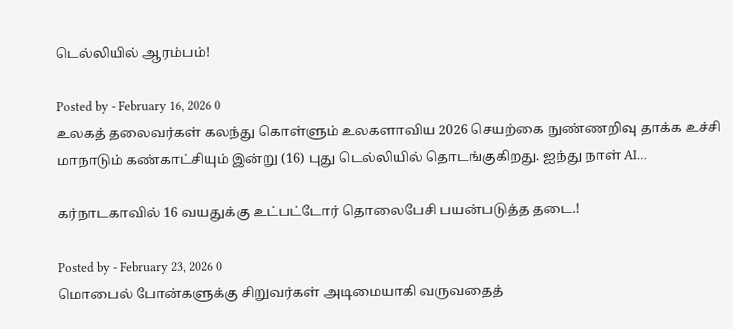டெல்லியில் ஆரம்பம்!

Posted by - February 16, 2026 0
உலகத் தலைவர்கள் கலந்து கொள்ளும் உலகளாவிய 2026 செயற்கை நுண்ணறிவு தாக்க உச்சி மாநாடும் கண்காட்சியும் இன்று (16) புது டெல்லியில் தொடங்குகிறது. ஐந்து நாள் AI…

கர்நாடகாவில் 16 வயதுக்கு உட்பட்டோர் தொலைபேசி பயன்படுத்த தடை.!

Posted by - February 23, 2026 0
மொபைல் போன்களுக்கு சிறுவர்கள் அடிமையாகி வருவதைத்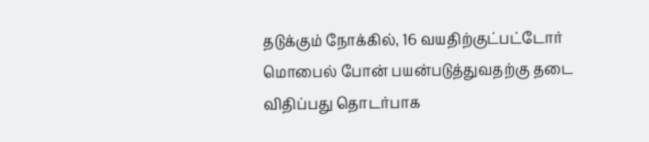தடுக்கும் நோக்கில், 16 வயதிற்குட்பட்டோர் மொபைல் போன் பயன்படுத்துவதற்கு தடை விதிப்பது தொடர்பாக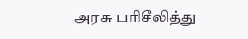அரசு பரிசீலித்து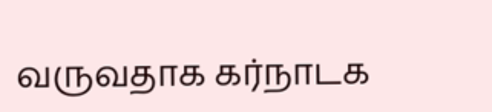வருவதாக கர்நாடக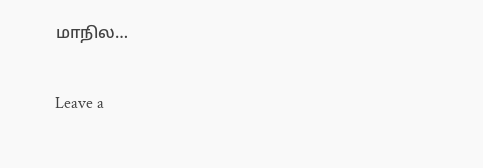மாநில…

Leave a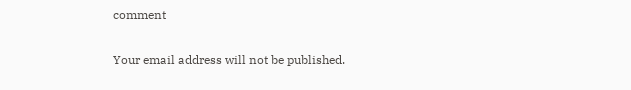comment

Your email address will not be published.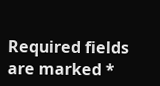Required fields are marked *